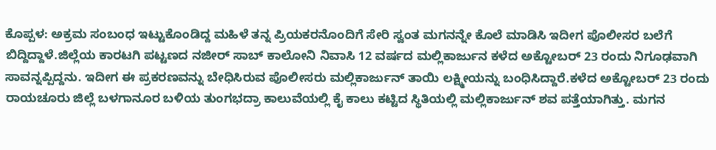ಕೊಪ್ಪಳ: ಅಕ್ರಮ ಸಂಬಂಧ ಇಟ್ಟುಕೊಂಡಿದ್ದ ಮಹಿಳೆ ತನ್ನ ಪ್ರಿಯಕರನೊಂದಿಗೆ ಸೇರಿ ಸ್ವಂತ ಮಗನನ್ನೇ ಕೊಲೆ ಮಾಡಿಸಿ ಇದೀಗ ಪೊಲೀಸರ ಬಲೆಗೆ ಬಿದ್ದಿದ್ದಾಳೆ.ಜಿಲ್ಲೆಯ ಕಾರಟಗಿ ಪಟ್ಟಣದ ನಜೀರ್ ಸಾಬ್ ಕಾಲೋನಿ ನಿವಾಸಿ 12 ವರ್ಷದ ಮಲ್ಲಿಕಾರ್ಜುನ ಕಳೆದ ಅಕ್ಟೋಬರ್ 23 ರಂದು ನಿಗೂಢವಾಗಿ ಸಾವನ್ನಪ್ಪಿದ್ದನು. ಇದೀಗ ಈ ಪ್ರಕರಣವನ್ನು ಬೇಧಿಸಿರುವ ಪೊಲೀಸರು ಮಲ್ಲಿಕಾರ್ಜುನ್ ತಾಯಿ ಲಕ್ಷ್ಮೀಯನ್ನು ಬಂಧಿಸಿದ್ದಾರೆ.ಕಳೆದ ಅಕ್ಟೋಬರ್ 23 ರಂದು ರಾಯಚೂರು ಜಿಲ್ಲೆ ಬಳಗಾನೂರ ಬಳಿಯ ತುಂಗಭದ್ರಾ ಕಾಲುವೆಯಲ್ಲಿ ಕೈ ಕಾಲು ಕಟ್ಟಿದ ಸ್ಥಿತಿಯಲ್ಲಿ ಮಲ್ಲಿಕಾರ್ಜುನ್ ಶವ ಪತ್ತೆಯಾಗಿತ್ತು. ಮಗನ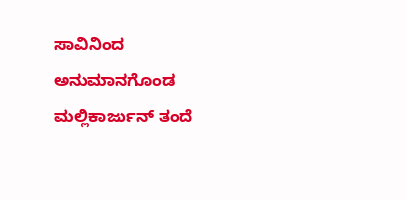ಸಾವಿನಿಂದ ಅನುಮಾನಗೊಂಡ ಮಲ್ಲಿಕಾರ್ಜುನ್ ತಂದೆ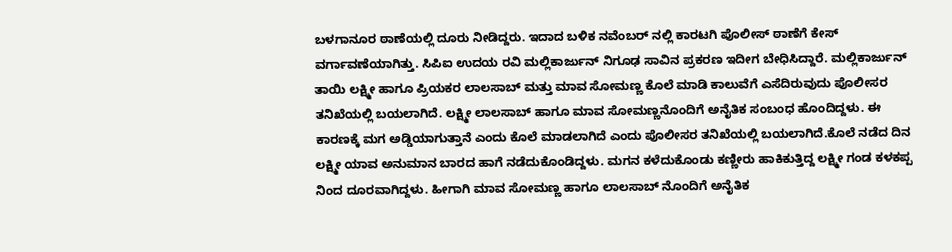ಬಳಗಾನೂರ ಠಾಣೆಯಲ್ಲಿ ದೂರು ನೀಡಿದ್ದರು. ಇದಾದ ಬಳಿಕ ನವೆಂಬರ್ ನಲ್ಲಿ ಕಾರಟಗಿ ಪೊಲೀಸ್ ಠಾಣೆಗೆ ಕೇಸ್ ವರ್ಗಾವಣೆಯಾಗಿತ್ತು. ಸಿಪಿಐ ಉದಯ ರವಿ ಮಲ್ಲಿಕಾರ್ಜುನ್ ನಿಗೂಢ ಸಾವಿನ ಪ್ರಕರಣ ಇದೀಗ ಬೇಧಿಸಿದ್ದಾರೆ. ಮಲ್ಲಿಕಾರ್ಜುನ್ ತಾಯಿ ಲಕ್ಷ್ಮೀ ಹಾಗೂ ಪ್ರಿಯಕರ ಲಾಲಸಾಬ್ ಮತ್ತು ಮಾವ ಸೋಮಣ್ಣ ಕೊಲೆ ಮಾಡಿ ಕಾಲುವೆಗೆ ಎಸೆದಿರುವುದು ಪೊಲೀಸರ ತನಿಖೆಯಲ್ಲಿ ಬಯಲಾಗಿದೆ. ಲಕ್ಷ್ಮೀ ಲಾಲಸಾಬ್ ಹಾಗೂ ಮಾವ ಸೋಮಣ್ಣನೊಂದಿಗೆ ಅನೈತಿಕ ಸಂಬಂಧ ಹೊಂದಿದ್ದಳು. ಈ ಕಾರಣಕ್ಕೆ ಮಗ ಅಡ್ಡಿಯಾಗುತ್ತಾನೆ ಎಂದು ಕೊಲೆ ಮಾಡಲಾಗಿದೆ ಎಂದು ಪೊಲೀಸರ ತನಿಖೆಯಲ್ಲಿ ಬಯಲಾಗಿದೆ.ಕೊಲೆ ನಡೆದ ದಿನ ಲಕ್ಷ್ಮೀ ಯಾವ ಅನುಮಾನ ಬಾರದ ಹಾಗೆ ನಡೆದುಕೊಂಡಿದ್ದಳು. ಮಗನ ಕಳೆದುಕೊಂಡು ಕಣ್ಣೀರು ಹಾಕಿಕುತ್ತಿದ್ದ ಲಕ್ಷ್ಮೀ ಗಂಡ ಕಳಕಪ್ಪ ನಿಂದ ದೂರವಾಗಿದ್ದಳು. ಹೀಗಾಗಿ ಮಾವ ಸೋಮಣ್ಣ ಹಾಗೂ ಲಾಲಸಾಬ್ ನೊಂದಿಗೆ ಅನೈತಿಕ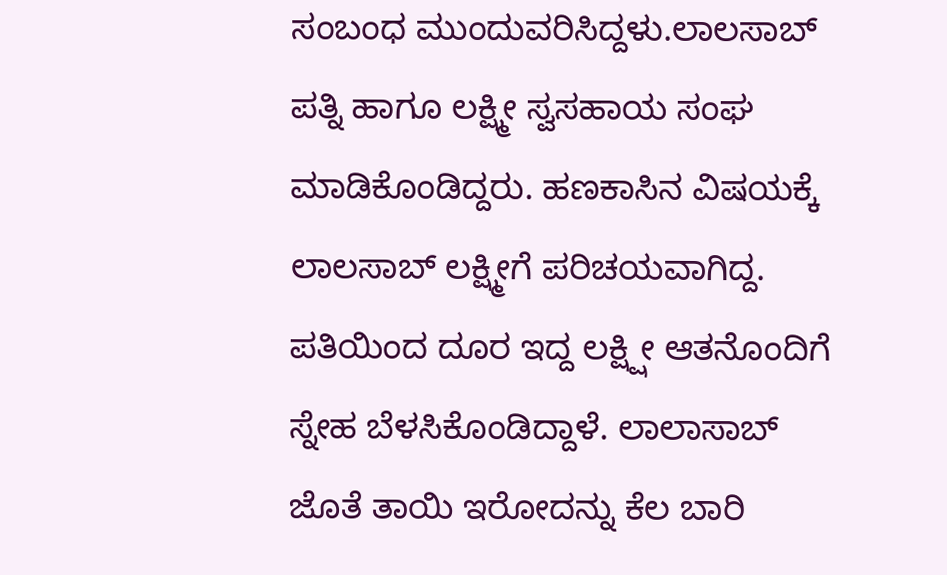ಸಂಬಂಧ ಮುಂದುವರಿಸಿದ್ದಳು.ಲಾಲಸಾಬ್ ಪತ್ನಿ ಹಾಗೂ ಲಕ್ಷ್ಮೀ ಸ್ವಸಹಾಯ ಸಂಘ ಮಾಡಿಕೊಂಡಿದ್ದರು. ಹಣಕಾಸಿನ ವಿಷಯಕ್ಕೆ ಲಾಲಸಾಬ್ ಲಕ್ಷ್ಮೀಗೆ ಪರಿಚಯವಾಗಿದ್ದ. ಪತಿಯಿಂದ ದೂರ ಇದ್ದ ಲಕ್ಷ್ಷೀ ಆತನೊಂದಿಗೆ ಸ್ನೇಹ ಬೆಳಸಿಕೊಂಡಿದ್ದಾಳೆ. ಲಾಲಾಸಾಬ್ ಜೊತೆ ತಾಯಿ ಇರೋದನ್ನು ಕೆಲ ಬಾರಿ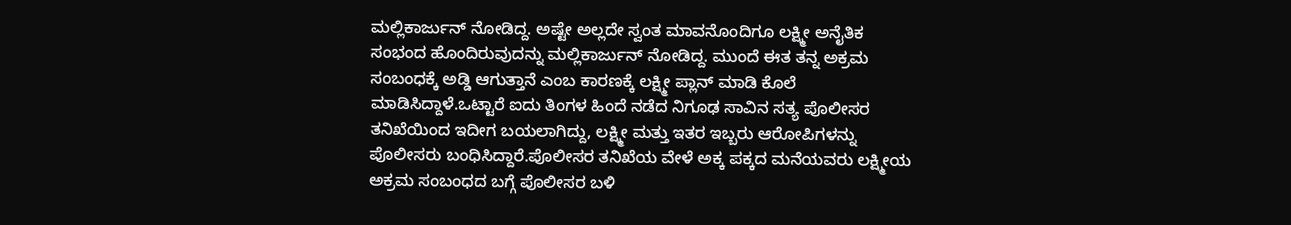ಮಲ್ಲಿಕಾರ್ಜುನ್ ನೋಡಿದ್ದ. ಅಷ್ಟೇ ಅಲ್ಲದೇ ಸ್ವಂತ ಮಾವನೊಂದಿಗೂ ಲಕ್ಷ್ಮೀ ಅನೈತಿಕ ಸಂಭಂದ ಹೊಂದಿರುವುದನ್ನು ಮಲ್ಲಿಕಾರ್ಜುನ್ ನೋಡಿದ್ದ. ಮುಂದೆ ಈತ ತನ್ನ ಅಕ್ರಮ ಸಂಬಂಧಕ್ಕೆ ಅಡ್ಡಿ ಆಗುತ್ತಾನೆ ಎಂಬ ಕಾರಣಕ್ಕೆ ಲಕ್ಷ್ಮೀ ಪ್ಲಾನ್ ಮಾಡಿ ಕೊಲೆ ಮಾಡಿಸಿದ್ದಾಳೆ.ಒಟ್ಟಾರೆ ಐದು ತಿಂಗಳ ಹಿಂದೆ ನಡೆದ ನಿಗೂಢ ಸಾವಿನ ಸತ್ಯ ಪೊಲೀಸರ ತನಿಖೆಯಿಂದ ಇದೀಗ ಬಯಲಾಗಿದ್ದು, ಲಕ್ಷ್ಮೀ ಮತ್ತು ಇತರ ಇಬ್ಬರು ಆರೋಪಿಗಳನ್ನು ಪೊಲೀಸರು ಬಂಧಿಸಿದ್ದಾರೆ.ಪೊಲೀಸರ ತನಿಖೆಯ ವೇಳೆ ಅಕ್ಕ ಪಕ್ಕದ ಮನೆಯವರು ಲಕ್ಷ್ಮೀಯ ಅಕ್ರಮ ಸಂಬಂಧದ ಬಗ್ಗೆ ಪೊಲೀಸರ ಬಳಿ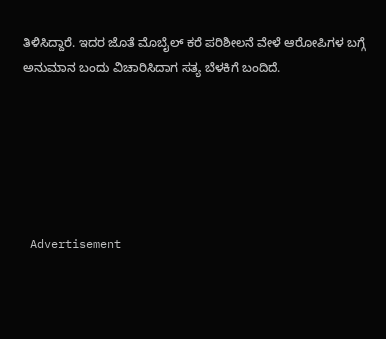ತಿಳಿಸಿದ್ದಾರೆ. ಇದರ ಜೊತೆ ಮೊಬೈಲ್ ಕರೆ ಪರಿಶೀಲನೆ ವೇಳೆ ಆರೋಪಿಗಳ ಬಗ್ಗೆ ಅನುಮಾನ ಬಂದು ವಿಚಾರಿಸಿದಾಗ ಸತ್ಯ ಬೆಳಕಿಗೆ ಬಂದಿದೆ.






 Advertisement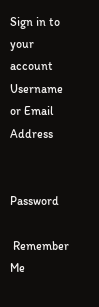Sign in to your account
Username or Email Address


Password

 Remember Me